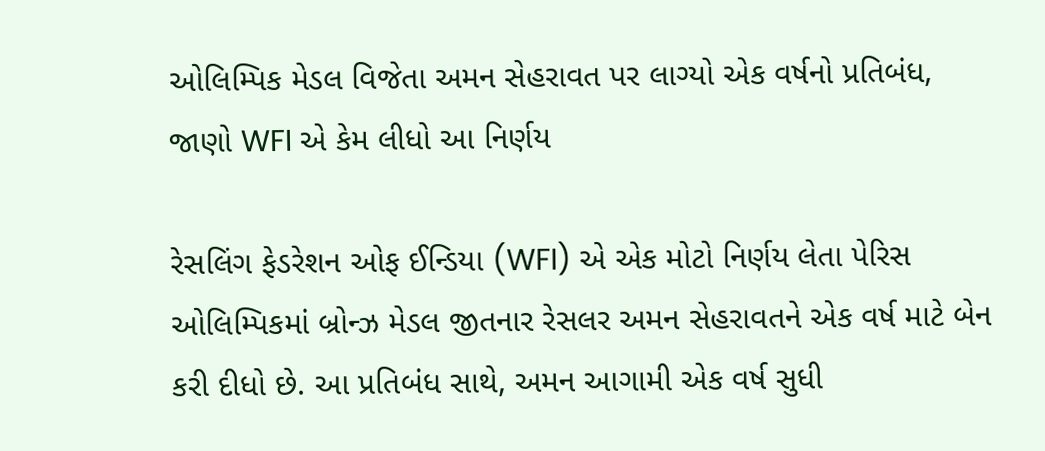ઓલિમ્પિક મેડલ વિજેતા અમન સેહરાવત પર લાગ્યો એક વર્ષનો પ્રતિબંધ, જાણો WFI એ કેમ લીધો આ નિર્ણય

રેસલિંગ ફેડરેશન ઓફ ઈન્ડિયા (WFI) એ એક મોટો નિર્ણય લેતા પેરિસ ઓલિમ્પિકમાં બ્રોન્ઝ મેડલ જીતનાર રેસલર અમન સેહરાવતને એક વર્ષ માટે બેન કરી દીધો છે. આ પ્રતિબંધ સાથે, અમન આગામી એક વર્ષ સુધી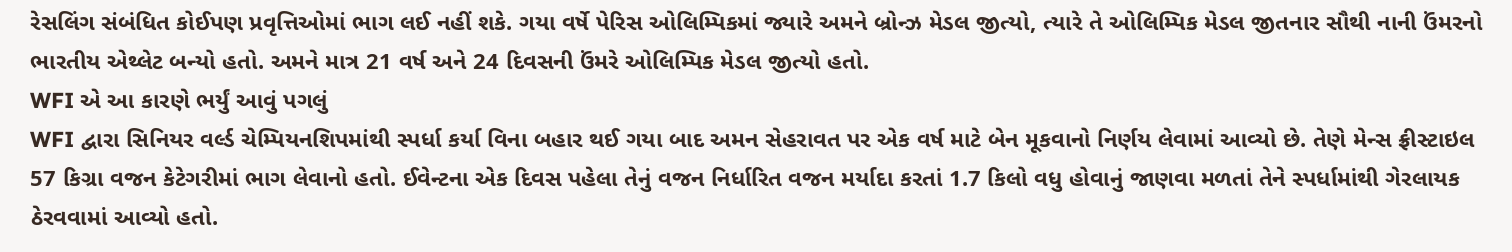રેસલિંગ સંબંધિત કોઈપણ પ્રવૃત્તિઓમાં ભાગ લઈ નહીં શકે. ગયા વર્ષે પેરિસ ઓલિમ્પિકમાં જ્યારે અમને બ્રોન્ઝ મેડલ જીત્યો, ત્યારે તે ઓલિમ્પિક મેડલ જીતનાર સૌથી નાની ઉંમરનો ભારતીય એથ્લેટ બન્યો હતો. અમને માત્ર 21 વર્ષ અને 24 દિવસની ઉંમરે ઓલિમ્પિક મેડલ જીત્યો હતો.
WFI એ આ કારણે ભર્યું આવું પગલું
WFI દ્વારા સિનિયર વર્લ્ડ ચેમ્પિયનશિપમાંથી સ્પર્ધા કર્યા વિના બહાર થઈ ગયા બાદ અમન સેહરાવત પર એક વર્ષ માટે બેન મૂકવાનો નિર્ણય લેવામાં આવ્યો છે. તેણે મેન્સ ફ્રીસ્ટાઇલ 57 કિગ્રા વજન કેટેગરીમાં ભાગ લેવાનો હતો. ઈવેન્ટના એક દિવસ પહેલા તેનું વજન નિર્ધારિત વજન મર્યાદા કરતાં 1.7 કિલો વધુ હોવાનું જાણવા મળતાં તેને સ્પર્ધામાંથી ગેરલાયક ઠેરવવામાં આવ્યો હતો.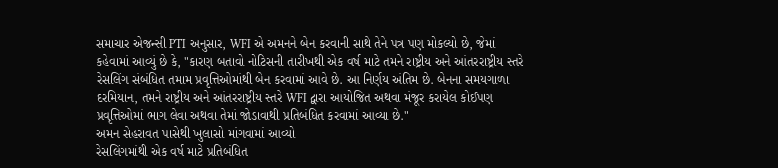સમાચાર એજન્સી PTI અનુસાર, WFI એ અમનને બેન કરવાની સાથે તેને પત્ર પણ મોકલ્યો છે, જેમાં કહેવામાં આવ્યું છે કે, "કારણ બતાવો નોટિસની તારીખથી એક વર્ષ માટે તમને રાષ્ટ્રીય અને આંતરરાષ્ટ્રીય સ્તરે રેસલિંગ સંબંધિત તમામ પ્રવૃત્તિઓમાંથી બેન કરવામાં આવે છે. આ નિર્ણય અંતિમ છે. બેનના સમયગાળા દરમિયાન, તમને રાષ્ટ્રીય અને આંતરરાષ્ટ્રીય સ્તરે WFI દ્વારા આયોજિત અથવા મંજૂર કરાયેલ કોઈપણ પ્રવૃત્તિઓમાં ભાગ લેવા અથવા તેમાં જોડાવાથી પ્રતિબંધિત કરવામાં આવ્યા છે."
અમન સેહરાવત પાસેથી ખુલાસો માંગવામાં આવ્યો
રેસલિંગમાંથી એક વર્ષ માટે પ્રતિબંધિત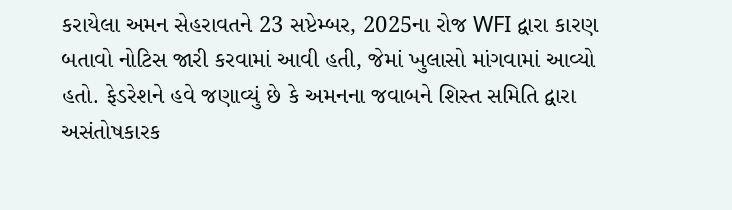કરાયેલા અમન સેહરાવતને 23 સપ્ટેમ્બર, 2025ના રોજ WFI દ્વારા કારણ બતાવો નોટિસ જારી કરવામાં આવી હતી, જેમાં ખુલાસો માંગવામાં આવ્યો હતો. ફેડરેશને હવે જણાવ્યું છે કે અમનના જવાબને શિસ્ત સમિતિ દ્વારા અસંતોષકારક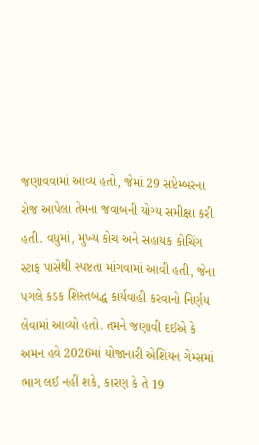જણાવવામાં આવ્ય હતો, જેમાં 29 સપ્ટેમ્બરના રોજ આપેલા તેમના જવાબની યોગ્ય સમીક્ષા કરી હતી. વધુમાં, મુખ્ય કોચ અને સહાયક કોચિંગ સ્ટાફ પાસેથી સ્પષ્ટતા માંગવામાં આવી હતી, જેના પગલે કડક શિસ્તબદ્ધ કાર્યવાહી કરવાનો નિર્ણય લેવામાં આવ્યો હતો. તમને જણાવી દઈએ કે અમન હવે 2026માં યોજાનારી એશિયન ગેમ્સમાં ભાગ લઈ નહીં શકે, કારણ કે તે 19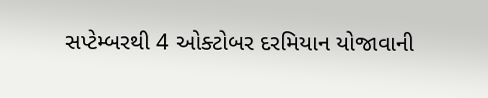સપ્ટેમ્બરથી 4 ઓક્ટોબર દરમિયાન યોજાવાની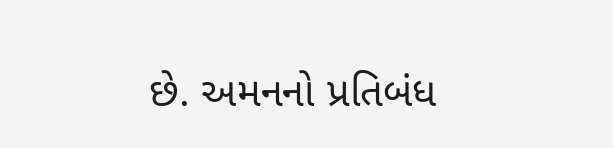છે. અમનનો પ્રતિબંધ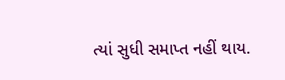ત્યાં સુધી સમાપ્ત નહીં થાય.